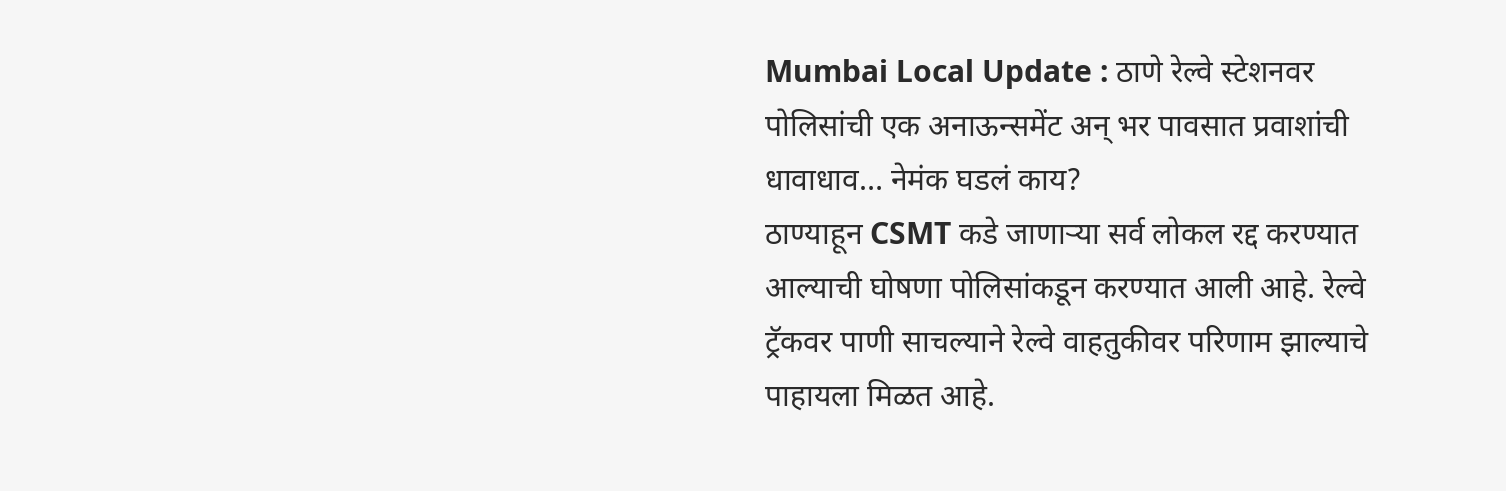Mumbai Local Update : ठाणे रेल्वे स्टेशनवर पोलिसांची एक अनाऊन्समेंट अन् भर पावसात प्रवाशांची धावाधाव… नेमंक घडलं काय?
ठाण्याहून CSMT कडे जाणाऱ्या सर्व लोकल रद्द करण्यात आल्याची घोषणा पोलिसांकडून करण्यात आली आहे. रेल्वे ट्रॅकवर पाणी साचल्याने रेल्वे वाहतुकीवर परिणाम झाल्याचे पाहायला मिळत आहे.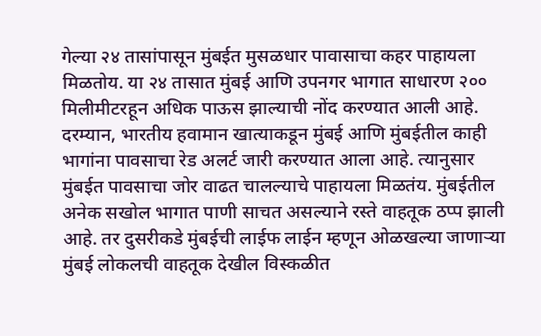गेल्या २४ तासांपासून मुंबईत मुसळधार पावासाचा कहर पाहायला मिळतोय. या २४ तासात मुंबई आणि उपनगर भागात साधारण २०० मिलीमीटरहून अधिक पाऊस झाल्याची नोंद करण्यात आली आहे. दरम्यान, भारतीय हवामान खात्याकडून मुंबई आणि मुंबईतील काही भागांना पावसाचा रेड अलर्ट जारी करण्यात आला आहे. त्यानुसार मुंबईत पावसाचा जोर वाढत चालल्याचे पाहायला मिळतंय. मुंबईतील अनेक सखोल भागात पाणी साचत असल्याने रस्ते वाहतूक ठप्प झाली आहे. तर दुसरीकडे मुंबईची लाईफ लाईन म्हणून ओळखल्या जाणाऱ्या मुंबई लोकलची वाहतूक देखील विस्कळीत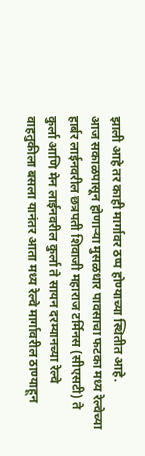झाली आहे तर काही मार्गावर ठप्प होण्याच्या स्थितीत आहे.
आज सकाळपासून होणाऱ्या मुसळधार पावसाचा फटका मध्य रेल्वेच्या हार्बर लाईनवरील छत्रपती शिवाजी महाराज टर्मिनस (सीएसटी) ते कुर्ला आणि मेन लाईनवरील कुर्ला ते सायन दरम्यानच्या रेल्वे वाहतुकीला बसला यानंतर आता मध्य रेल्वे मार्गावरील ठाण्याहून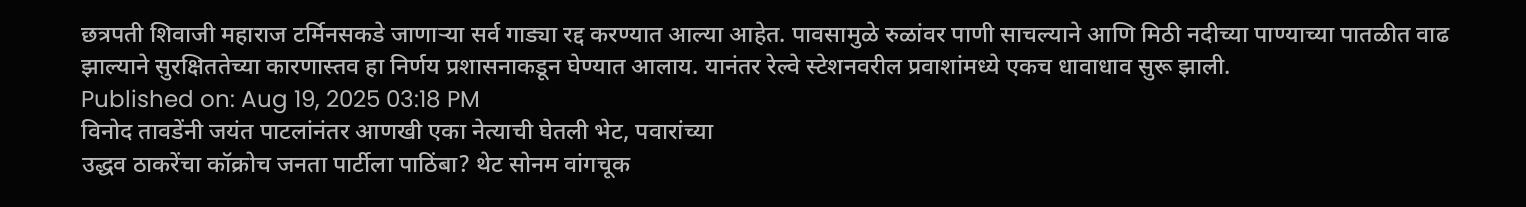छत्रपती शिवाजी महाराज टर्मिनसकडे जाणाऱ्या सर्व गाड्या रद्द करण्यात आल्या आहेत. पावसामुळे रुळांवर पाणी साचल्याने आणि मिठी नदीच्या पाण्याच्या पातळीत वाढ झाल्याने सुरक्षिततेच्या कारणास्तव हा निर्णय प्रशासनाकडून घेण्यात आलाय. यानंतर रेल्वे स्टेशनवरील प्रवाशांमध्ये एकच धावाधाव सुरू झाली.
Published on: Aug 19, 2025 03:18 PM
विनोद तावडेंनी जयंत पाटलांनंतर आणखी एका नेत्याची घेतली भेट, पवारांच्या
उद्धव ठाकरेंचा कॉक्रोच जनता पार्टीला पाठिंबा? थेट सोनम वांगचूक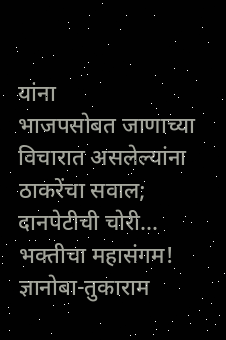यांना
भाजपसोबत जाणाच्या विचारात असलेल्यांना ठाकरेंचा सवाल; दानपेटीची चोरी...
भक्तीचा महासंगम! ज्ञानोबा-तुकाराम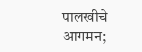पालखीचे आगमन;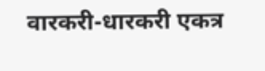वारकरी-धारकरी एकत्र